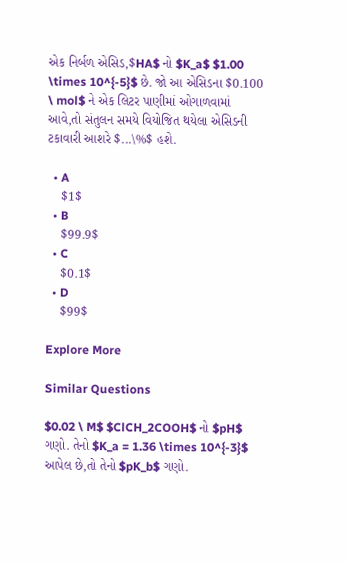એક નિર્બળ એસિડ,$HA$ નો $K_a$ $1.00 \times 10^{-5}$ છે. જો આ એસિડના $0.100 \ mol$ ને એક લિટર પાણીમાં ઓગાળવામાં આવે,તો સંતુલન સમયે વિયોજિત થયેલા એસિડની ટકાવારી આશરે $...\%$ હશે.

  • A
    $1$
  • B
    $99.9$
  • C
    $0.1$
  • D
    $99$

Explore More

Similar Questions

$0.02 \ M$ $ClCH_2COOH$ નો $pH$ ગણો. તેનો $K_a = 1.36 \times 10^{-3}$ આપેલ છે,તો તેનો $pK_b$ ગણો.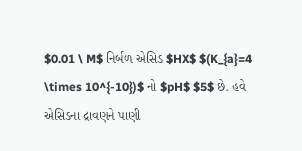$0.01 \ M$ નિર્બળ એસિડ $HX$ $(K_{a}=4 \times 10^{-10})$ નો $pH$ $5$ છે. હવે એસિડના દ્રાવણને પાણી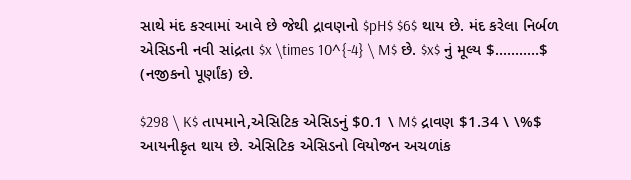સાથે મંદ કરવામાં આવે છે જેથી દ્રાવણનો $pH$ $6$ થાય છે. મંદ કરેલા નિર્બળ એસિડની નવી સાંદ્રતા $x \times 10^{-4} \ M$ છે. $x$ નું મૂલ્ય $...........$ (નજીકનો પૂર્ણાંક) છે.

$298 \ K$ તાપમાને,એસિટિક એસિડનું $0.1 \ M$ દ્રાવણ $1.34 \ \%$ આયનીકૃત થાય છે. એસિટિક એસિડનો વિયોજન અચળાંક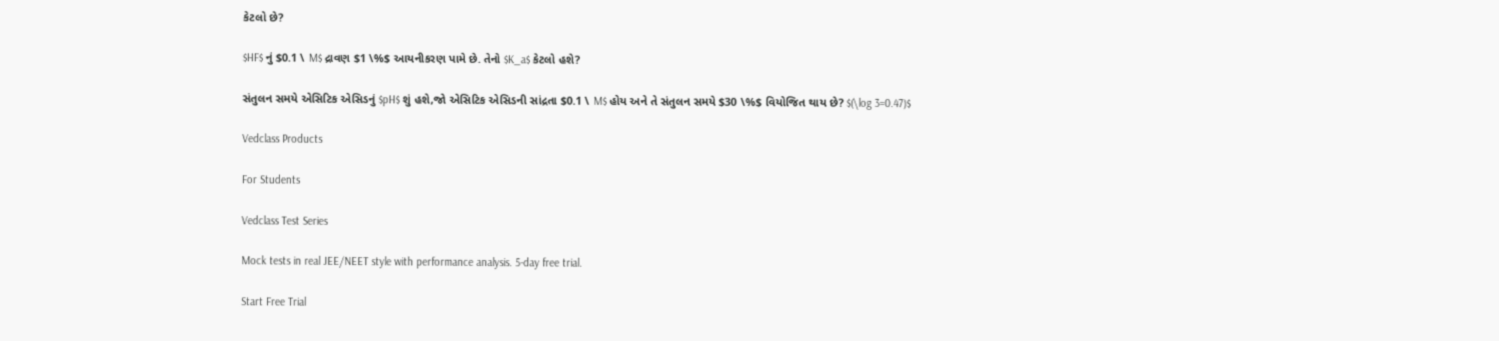કેટલો છે?

$HF$ નું $0.1 \ M$ દ્રાવણ $1 \%$ આયનીકરણ પામે છે. તેનો $K_a$ કેટલો હશે?

સંતુલન સમયે એસિટિક એસિડનું $pH$ શું હશે,જો એસિટિક એસિડની સાંદ્રતા $0.1 \ M$ હોય અને તે સંતુલન સમયે $30 \%$ વિયોજિત થાય છે? $(\log 3=0.47)$

Vedclass Products

For Students

Vedclass Test Series

Mock tests in real JEE/NEET style with performance analysis. 5-day free trial.

Start Free Trial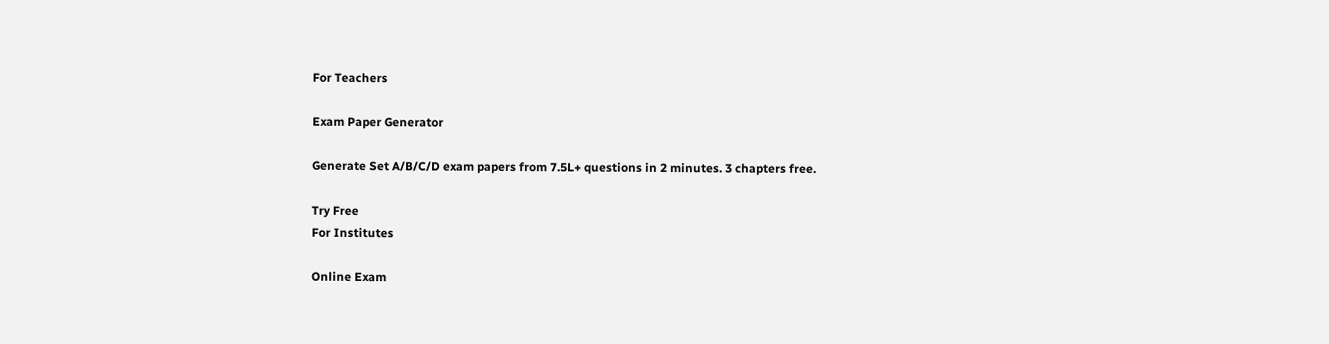For Teachers

Exam Paper Generator

Generate Set A/B/C/D exam papers from 7.5L+ questions in 2 minutes. 3 chapters free.

Try Free
For Institutes

Online Exam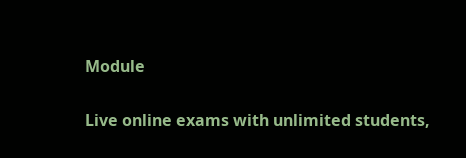Module

Live online exams with unlimited students,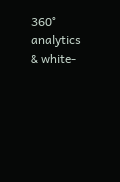360° analytics & white-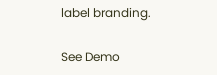label branding.

See Demo